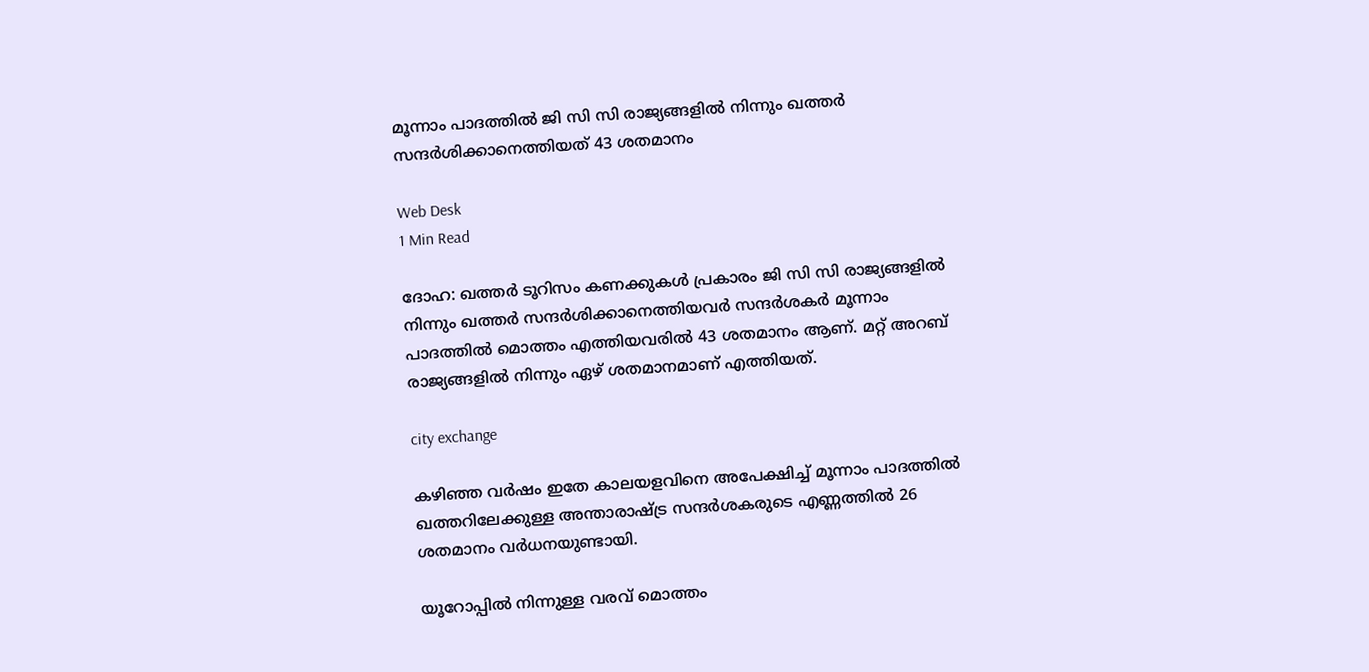മൂന്നാം പാദത്തില്‍ ജി സി സി രാജ്യങ്ങളില്‍ നിന്നും ഖത്തര്‍ സന്ദര്‍ശിക്കാനെത്തിയത് 43 ശതമാനം

Web Desk
1 Min Read

ദോഹ: ഖത്തര്‍ ടൂറിസം കണക്കുകള്‍ പ്രകാരം ജി സി സി രാജ്യങ്ങളില്‍ നിന്നും ഖത്തര്‍ സന്ദര്‍ശിക്കാനെത്തിയവര്‍ സന്ദര്‍ശകര്‍ മൂന്നാം പാദത്തില്‍ മൊത്തം എത്തിയവരില്‍ 43 ശതമാനം ആണ്. മറ്റ് അറബ് രാജ്യങ്ങളില്‍ നിന്നും ഏഴ് ശതമാനമാണ് എത്തിയത്.

city exchange

കഴിഞ്ഞ വര്‍ഷം ഇതേ കാലയളവിനെ അപേക്ഷിച്ച് മൂന്നാം പാദത്തില്‍ ഖത്തറിലേക്കുള്ള അന്താരാഷ്ട്ര സന്ദര്‍ശകരുടെ എണ്ണത്തില്‍ 26 ശതമാനം വര്‍ധനയുണ്ടായി.

യൂറോപ്പില്‍ നിന്നുള്ള വരവ് മൊത്തം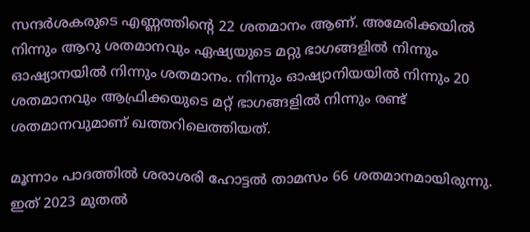സന്ദര്‍ശകരുടെ എണ്ണത്തിന്റെ 22 ശതമാനം ആണ്. അമേരിക്കയില്‍ നിന്നും ആറു ശതമാനവും ഏഷ്യയുടെ മറ്റു ഭാഗങ്ങളില്‍ നിന്നും ഓഷ്യാനയില്‍ നിന്നും ശതമാനം. നിന്നും ഓഷ്യാനിയയില്‍ നിന്നും 20 ശതമാനവും ആഫ്രിക്കയുടെ മറ്റ് ഭാഗങ്ങളില്‍ നിന്നും രണ്ട് ശതമാനവുമാണ് ഖത്തറിലെത്തിയത്.

മൂന്നാം പാദത്തില്‍ ശരാശരി ഹോട്ടല്‍ താമസം 66 ശതമാനമായിരുന്നു. ഇത് 2023 മുതല്‍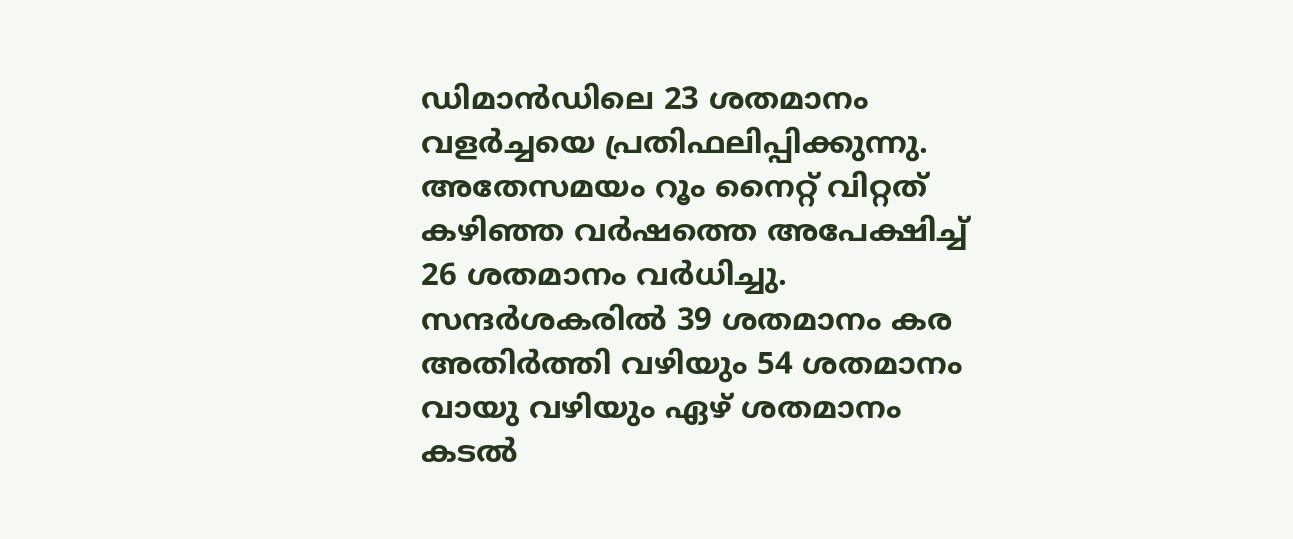ഡിമാന്‍ഡിലെ 23 ശതമാനം വളര്‍ച്ചയെ പ്രതിഫലിപ്പിക്കുന്നു. അതേസമയം റൂം നൈറ്റ് വിറ്റത് കഴിഞ്ഞ വര്‍ഷത്തെ അപേക്ഷിച്ച് 26 ശതമാനം വര്‍ധിച്ചു. സന്ദര്‍ശകരില്‍ 39 ശതമാനം കര അതിര്‍ത്തി വഴിയും 54 ശതമാനം വായു വഴിയും ഏഴ് ശതമാനം കടല്‍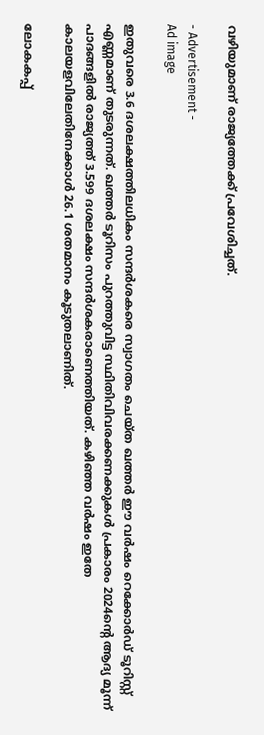വഴിയുമാണ് രാജ്യത്തേക്ക് പ്രവേശിച്ചത്.

- Advertisement -
Ad image

ഇതുവരെ 3.6 ദശലക്ഷത്തിലധികം സന്ദര്‍ശകരെ സ്വാഗതം ചെയ്ത ഖത്തര്‍ ഈ വര്‍ഷം റെക്കോര്‍ഡ് ടൂറിസ്റ്റ് എണ്ണമാണ് തുടരുന്നത്. ഖത്തര്‍ ടൂറിസം പുറത്തുവിട്ട സ്ഥിതിവിവരക്കണക്കുകള്‍ പ്രകാരം 2024ന്റെ ആദ്യ മൂന്ന് പാദങ്ങളില്‍ രാജ്യത്ത് 3.599 ദശലക്ഷം സന്ദര്‍ശകരാണെത്തിയത്. കഴിഞ്ഞ വര്‍ഷം ഇതേ കാലയളവിലേതിനേക്കാള്‍ 26.1 ശതമാനം കൂടുതലാണിത്.

ലോകകപ്പ്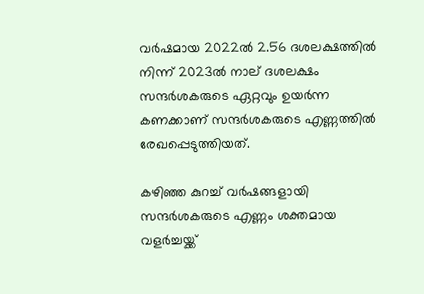വര്‍ഷമായ 2022ല്‍ 2.56 ദശലക്ഷത്തില്‍ നിന്ന് 2023ല്‍ നാല് ദശലക്ഷം സന്ദര്‍ശകരുടെ ഏറ്റവും ഉയര്‍ന്ന കണക്കാണ് സന്ദര്‍ശകരുടെ എണ്ണത്തില്‍ രേഖപ്പെടുത്തിയത്.

കഴിഞ്ഞ കുറച്ച് വര്‍ഷങ്ങളായി സന്ദര്‍ശകരുടെ എണ്ണം ശക്തമായ വളര്‍ച്ചയ്ക്ക്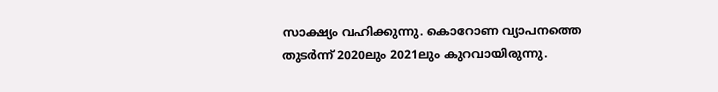സാക്ഷ്യം വഹിക്കുന്നു. കൊറോണ വ്യാപനത്തെ തുടര്‍ന്ന് 2020ലും 2021ലും കുറവായിരുന്നു.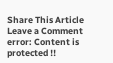Share This Article
Leave a Comment
error: Content is protected !!